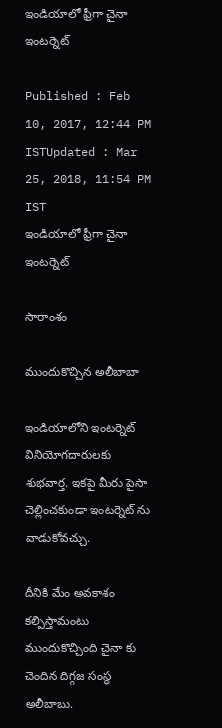ఇండియాలో ఫ్రీగా చైనా ఇంటర్నెట్

Published : Feb 10, 2017, 12:44 PM ISTUpdated : Mar 25, 2018, 11:54 PM IST
ఇండియాలో ఫ్రీగా చైనా ఇంటర్నెట్

సారాంశం

ముందుకొచ్చిన అలీబాబా

ఇండియాలోని ఇంటర్నెట్ వినియోగదారులకు శుభవార్త. ఇకపై మీరు పైసా చెల్లించకుండా ఇంటర్నెట్ ను వాడుకోవచ్చు.

దీనికి మేం అవకాశం కల్పిస్తామంటు ముందుకొచ్చింది చైనా కు చెందిన దిగ్గజ సంస్థ అలీబాబు.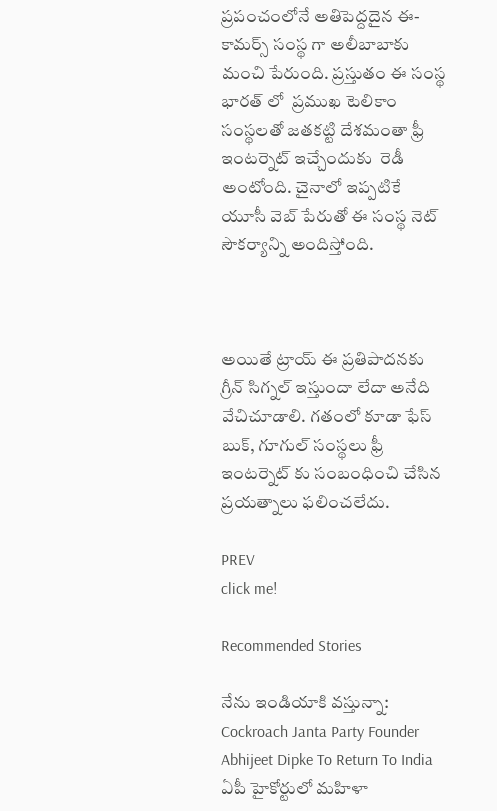ప్రపంచంలోనే అతిపెద్దదైన ఈ-కామర్స్ సంస్థ గా అలీబాబాకు మంచి పేరుంది. ప్రస్తుతం ఈ సంస్థ భారత్ లో  ప్ర‌ముఖ టెలికాం సంస్థలతో జతకట్టి దేశమంతా ఫ్రీ ఇంటర్నెట్ ఇచ్చేందుకు  రెడీ అంటోంది. చైనాలో ఇప్ప‌టికే యూసీ వెబ్ పేరుతో ఈ సంస్థ నెట్ సౌకర్యాన్ని అందిస్తోంది.



అయితే ట్రాయ్ ఈ ప్రతిపాదనకు గ్రీన్ సిగ్నల్ ఇస్తుందా లేదా అనేది వేచిచూడాలి. గతంలో కూడా ఫేస్ బుక్, గూగుల్ సంస్థలు ఫ్రీ ఇంటర్నెట్ కు సంబంధించి చేసిన ప్రయత్నాలు ఫలించలేదు.

PREV
click me!

Recommended Stories

నేను ఇండియాకి వస్తున్నా: Cockroach Janta Party Founder Abhijeet Dipke To Return To India
ఏపీ హైకోర్టులో మహిళా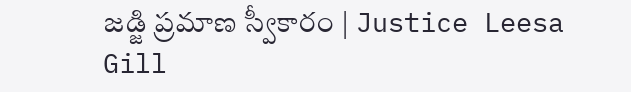జడ్జి ప్రమాణ స్వీకారం | Justice Leesa Gill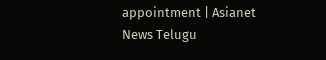appointment | Asianet News Telugu